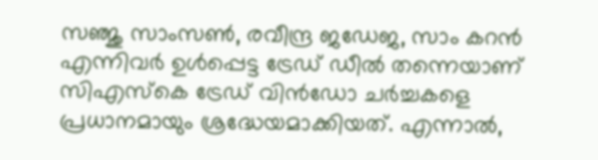സഞ്ജു സാംസൺ, രവീന്ദ്ര ജഡേജ, സാം കറൻ എന്നിവർ ഉൾപ്പെട്ട ട്രേഡ് ഡീൽ തന്നെയാണ് സിഎസ്കെ ട്രേഡ് വിൻഡോ ചർച്ചകളെ പ്രധാനമായും ശ്രദ്ധേയമാക്കിയത്. എന്നാൽ,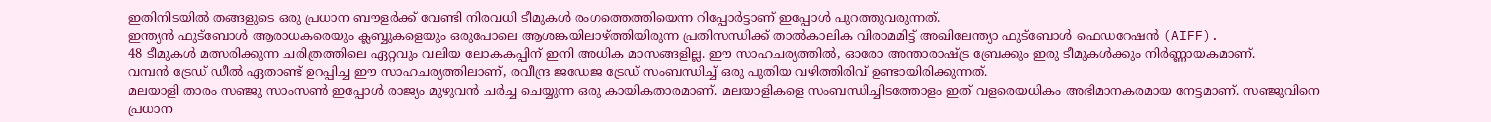ഇതിനിടയിൽ തങ്ങളുടെ ഒരു പ്രധാന ബൗളർക്ക് വേണ്ടി നിരവധി ടീമുകൾ രംഗത്തെത്തിയെന്ന റിപ്പോർട്ടാണ് ഇപ്പോൾ പുറത്തുവരുന്നത്.
ഇന്ത്യൻ ഫുട്ബോൾ ആരാധകരെയും ക്ലബ്ബുകളെയും ഒരുപോലെ ആശങ്കയിലാഴ്ത്തിയിരുന്ന പ്രതിസന്ധിക്ക് താൽകാലിക വിരാമമിട്ട് അഖിലേന്ത്യാ ഫുട്ബോൾ ഫെഡറേഷൻ (AIFF).
48 ടീമുകൾ മത്സരിക്കുന്ന ചരിത്രത്തിലെ ഏറ്റവും വലിയ ലോകകപ്പിന് ഇനി അധിക മാസങ്ങളില്ല. ഈ സാഹചര്യത്തിൽ, ഓരോ അന്താരാഷ്ട്ര ബ്രേക്കും ഇരു ടീമുകൾക്കും നിർണ്ണായകമാണ്.
വമ്പൻ ട്രേഡ് ഡീൽ ഏതാണ്ട് ഉറപ്പിച്ച ഈ സാഹചര്യത്തിലാണ്, രവീന്ദ്ര ജഡേജ ട്രേഡ് സംബന്ധിച്ച് ഒരു പുതിയ വഴിത്തിരിവ് ഉണ്ടായിരിക്കുന്നത്.
മലയാളി താരം സഞ്ജു സാംസൺ ഇപ്പോൾ രാജ്യം മുഴുവൻ ചർച്ച ചെയ്യുന്ന ഒരു കായികതാരമാണ്. മലയാളികളെ സംബന്ധിച്ചിടത്തോളം ഇത് വളരെയധികം അഭിമാനകരമായ നേട്ടമാണ്. സഞ്ജുവിനെ പ്രധാന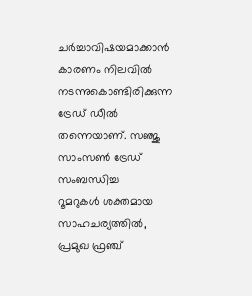ചർച്ചാവിഷയമാക്കാൻ കാരണം നിലവിൽ നടന്നുകൊണ്ടിരിക്കുന്ന ട്രേഡ് ഡീൽ തന്നെയാണ്. സഞ്ജു സാംസൺ ട്രേഡ് സംബന്ധിച്ച
റൂമറുകൾ ശക്തമായ സാഹചര്യത്തിൽ, പ്രമുഖ ഫ്രഞ്ച്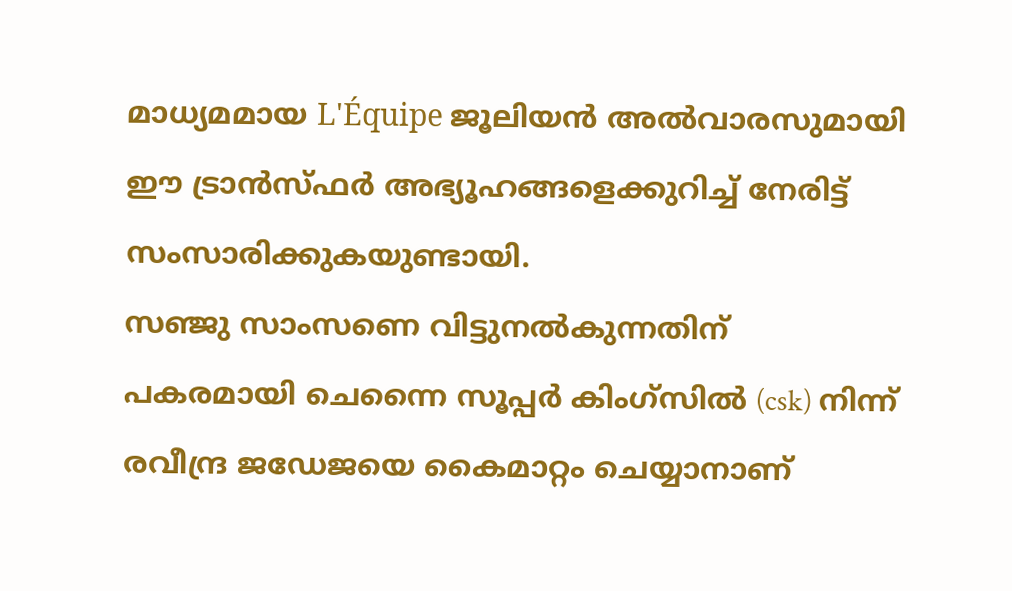മാധ്യമമായ L'Équipe ജൂലിയൻ അൽവാരസുമായി ഈ ട്രാൻസ്ഫർ അഭ്യൂഹങ്ങളെക്കുറിച്ച് നേരിട്ട് സംസാരിക്കുകയുണ്ടായി.
സഞ്ജു സാംസണെ വിട്ടുനൽകുന്നതിന് പകരമായി ചെന്നൈ സൂപ്പർ കിംഗ്സിൽ (csk) നിന്ന് രവീന്ദ്ര ജഡേജയെ കൈമാറ്റം ചെയ്യാനാണ്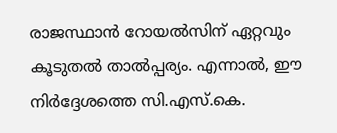രാജസ്ഥാൻ റോയൽസിന് ഏറ്റവും കൂടുതൽ താൽപ്പര്യം. എന്നാൽ, ഈ നിർദ്ദേശത്തെ സി.എസ്.കെ.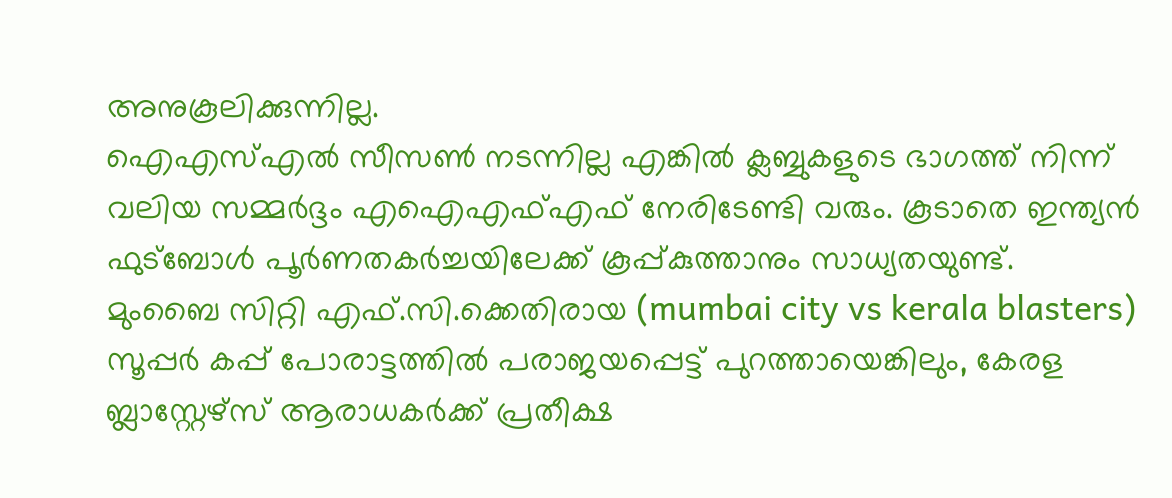അനുകൂലിക്കുന്നില്ല.
ഐഎസ്എൽ സീസൺ നടന്നില്ല എങ്കിൽ ക്ലബ്ബുകളുടെ ഭാഗത്ത് നിന്ന് വലിയ സമ്മർദ്ദം എഐഎഫ്എഫ് നേരിടേണ്ടി വരും. കൂടാതെ ഇന്ത്യൻ ഫുട്ബോൾ പൂർണതകർച്ചയിലേക്ക് കൂപ്പ്കുത്താനും സാധ്യതയുണ്ട്.
മുംബൈ സിറ്റി എഫ്.സി.ക്കെതിരായ (mumbai city vs kerala blasters) സൂപ്പർ കപ്പ് പോരാട്ടത്തിൽ പരാജയപ്പെട്ട് പുറത്തായെങ്കിലും, കേരള ബ്ലാസ്റ്റേഴ്സ് ആരാധകർക്ക് പ്രതീക്ഷ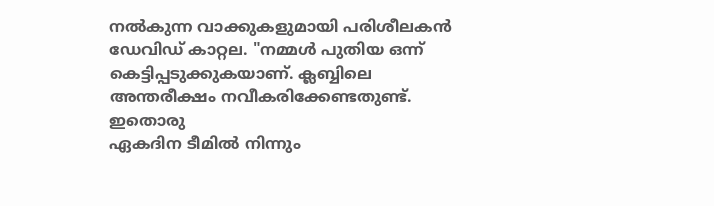നൽകുന്ന വാക്കുകളുമായി പരിശീലകൻ ഡേവിഡ് കാറ്റല. "നമ്മൾ പുതിയ ഒന്ന് കെട്ടിപ്പടുക്കുകയാണ്. ക്ലബ്ബിലെ അന്തരീക്ഷം നവീകരിക്കേണ്ടതുണ്ട്. ഇതൊരു
ഏകദിന ടീമിൽ നിന്നും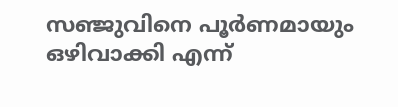സഞ്ജുവിനെ പൂർണമായും ഒഴിവാക്കി എന്ന്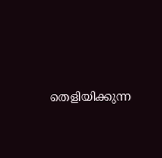തെളിയിക്കുന്ന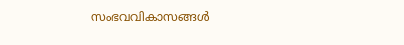സംഭവവികാസങ്ങൾ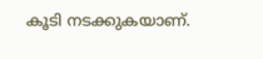കൂടി നടക്കുകയാണ്.